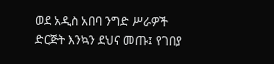ወደ አዲስ አበባ ንግድ ሥራዎች ድርጅት እንኳን ደህና መጡ፤ የገበያ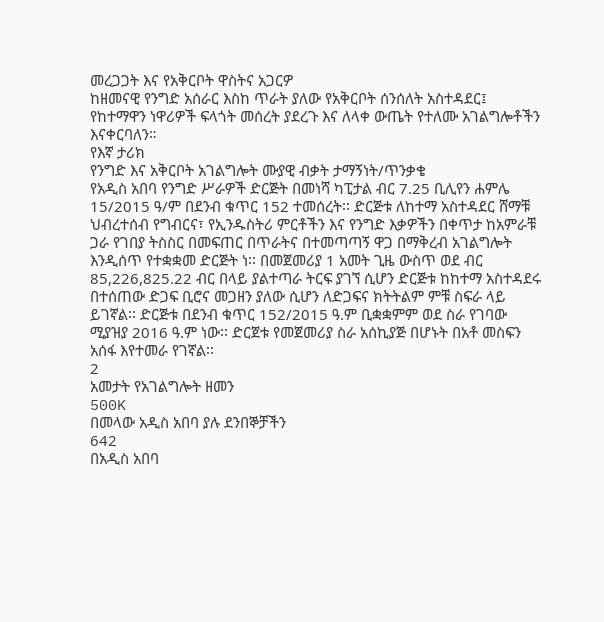መረጋጋት እና የአቅርቦት ዋስትና አጋርዎ
ከዘመናዊ የንግድ አሰራር እስከ ጥራት ያለው የአቅርቦት ሰንሰለት አስተዳደር፤ የከተማዋን ነዋሪዎች ፍላጎት መሰረት ያደረጉ እና ለላቀ ውጤት የተለሙ አገልግሎቶችን እናቀርባለን።
የእኛ ታሪክ
የንግድ እና አቅርቦት አገልግሎት ሙያዊ ብቃት ታማኝነት/ጥንቃቄ
የአዲስ አበባ የንግድ ሥራዎች ድርጅት በመነሻ ካፒታል ብር 7.25 ቢሊየን ሐምሌ 15/2015 ዓ/ም በደንብ ቁጥር 152 ተመሰረት፡፡ ድርጅቱ ለከተማ አስተዳደር ሸማቹ ህብረተሰብ የግብርና፣ የኢንዱስትሪ ምርቶችን እና የንግድ እቃዎችን በቀጥታ ከአምራቹ ጋራ የገበያ ትስስር በመፍጠር በጥራትና በተመጣጣኝ ዋጋ በማቅረብ አገልግሎት እንዲሰጥ የተቋቋመ ድርጅት ነ፡፡ በመጀመሪያ 1 አመት ጊዜ ውስጥ ወደ ብር 85,226,825.22 ብር በላይ ያልተጣራ ትርፍ ያገኘ ሲሆን ድርጅቱ ከከተማ አስተዳደሩ በተሰጠው ድጋፍ ቢሮና መጋዘን ያለው ሲሆን ለድጋፍና ክትትልም ምቹ ስፍራ ላይ ይገኛል፡፡ ድርጅቱ በደንብ ቁጥር 152/2015 ዓ.ም ቢቋቋምም ወደ ስራ የገባው ሚያዝያ 2016 ዓ.ም ነው፡፡ ድርጀቱ የመጀመሪያ ስራ አሰኪያጅ በሆኑት በአቶ መስፍን አሰፋ እየተመራ የገኛል፡፡
2
አመታት የአገልግሎት ዘመን
500K
በመላው አዲስ አበባ ያሉ ደንበኞቻችን
642
በአዲስ አበባ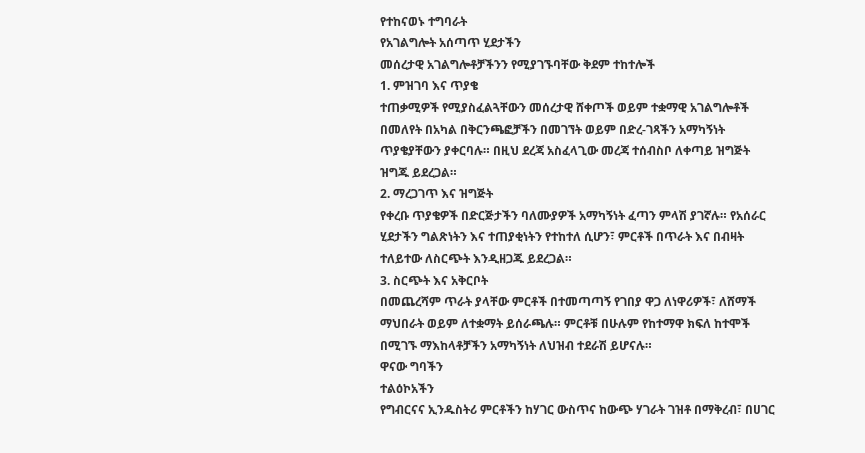የተከናወኑ ተግባራት
የአገልግሎት አሰጣጥ ሂደታችን
መሰረታዊ አገልግሎቶቻችንን የሚያገኙባቸው ቅደም ተከተሎች
1. ምዝገባ እና ጥያቄ
ተጠቃሚዎች የሚያስፈልጓቸውን መሰረታዊ ሸቀጦች ወይም ተቋማዊ አገልግሎቶች በመለየት በአካል በቅርንጫፎቻችን በመገኘት ወይም በድረ-ገጻችን አማካኝነት ጥያቄያቸውን ያቀርባሉ። በዚህ ደረጃ አስፈላጊው መረጃ ተሰብስቦ ለቀጣይ ዝግጅት ዝግጁ ይደረጋል።
2. ማረጋገጥ እና ዝግጅት
የቀረቡ ጥያቄዎች በድርጅታችን ባለሙያዎች አማካኝነት ፈጣን ምላሽ ያገኛሉ። የአሰራር ሂደታችን ግልጽነትን እና ተጠያቂነትን የተከተለ ሲሆን፣ ምርቶች በጥራት እና በብዛት ተለይተው ለስርጭት እንዲዘጋጁ ይደረጋል።
3. ስርጭት እና አቅርቦት
በመጨረሻም ጥራት ያላቸው ምርቶች በተመጣጣኝ የገበያ ዋጋ ለነዋሪዎች፣ ለሸማች ማህበራት ወይም ለተቋማት ይሰራጫሉ። ምርቶቹ በሁሉም የከተማዋ ክፍለ ከተሞች በሚገኙ ማእከላቶቻችን አማካኝነት ለህዝብ ተደራሽ ይሆናሉ።
ዋናው ግባችን
ተልዕኮአችን
የግብርናና ኢንዱስትሪ ምርቶችን ከሃገር ውስጥና ከውጭ ሃገራት ገዝቶ በማቅረብ፣ በሀገር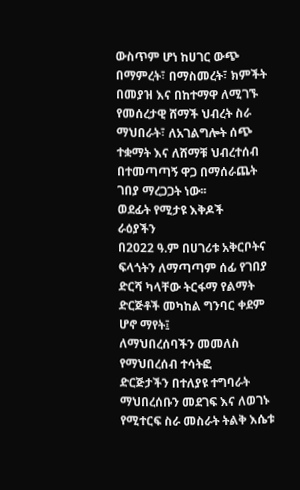ውስጥም ሆነ ከሀገር ውጭ በማምረት፣ በማስመረት፣ ክምችት በመያዝ እና በከተማዋ ለሚገኙ የመሰረታዊ ሸማች ህብረት ስራ ማህበራት፣ ለአገልግሎት ሰጭ ተቋማት እና ለሸማቹ ህብረተሰብ በተመጣጣኝ ዋጋ በማሰራጨት ገበያ ማረጋጋት ነው፡፡
ወደፊት የሚታዩ እቅዶች
ራዕያችን
በ2022 ዓ.ም በሀገሪቱ አቅርቦትና ፍላጎትን ለማጣጣም ሰፊ የገበያ ድርሻ ካላቸው ትርፋማ የልማት ድርጅቶች መካከል ግንባር ቀደም ሆኖ ማየት፤
ለማህበረሰባችን መመለስ
የማህበረሰብ ተሳትፎ
ድርጅታችን በተለያዩ ተግባራት ማህበረሰቡን መደገፍ እና ለወገኑ የሚተርፍ ስራ መስራት ትልቅ እሴቱ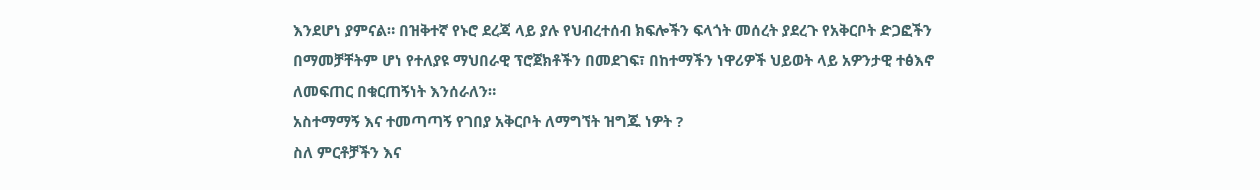እንደሆነ ያምናል። በዝቅተኛ የኑሮ ደረጃ ላይ ያሉ የህብረተሰብ ክፍሎችን ፍላጎት መሰረት ያደረጉ የአቅርቦት ድጋፎችን በማመቻቸትም ሆነ የተለያዩ ማህበራዊ ፕሮጀክቶችን በመደገፍ፣ በከተማችን ነዋሪዎች ህይወት ላይ አዎንታዊ ተፅእኖ ለመፍጠር በቁርጠኝነት እንሰራለን።
አስተማማኝ እና ተመጣጣኝ የገበያ አቅርቦት ለማግኘት ዝግጁ ነዎት ?
ስለ ምርቶቻችን እና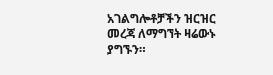አገልግሎቶቻችን ዝርዝር መረጃ ለማግኘት ዛሬውኑ ያግኙን።